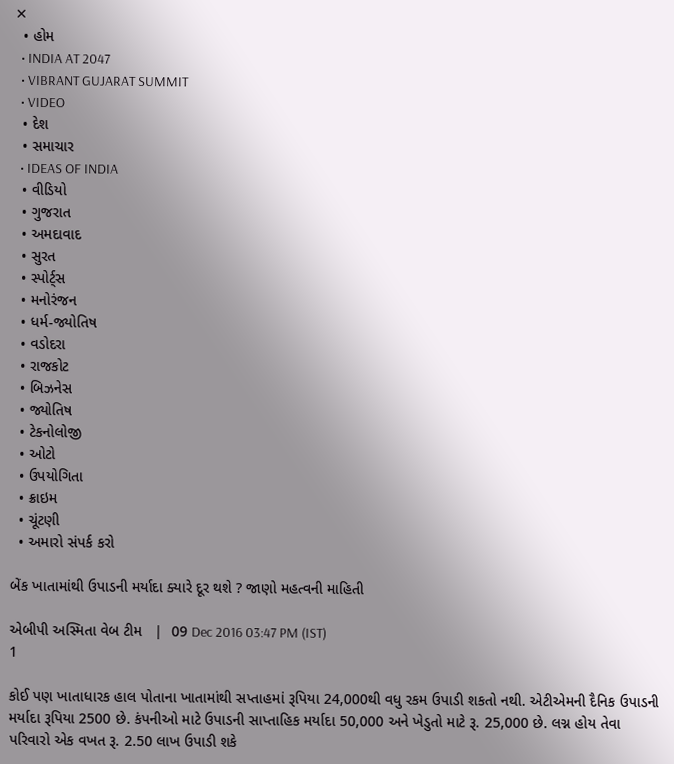✕
  • હોમ
  • INDIA AT 2047
  • VIBRANT GUJARAT SUMMIT
  • VIDEO
  • દેશ
  • સમાચાર
  • IDEAS OF INDIA
  • વીડિયો
  • ગુજરાત
  • અમદાવાદ
  • સુરત
  • સ્પોર્ટ્સ
  • મનોરંજન
  • ધર્મ-જ્યોતિષ
  • વડોદરા
  • રાજકોટ
  • બિઝનેસ
  • જ્યોતિષ
  • ટેકનોલોજી
  • ઓટો
  • ઉપયોગિતા
  • ક્રાઇમ
  • ચૂંટણી
  • અમારો સંપર્ક કરો

બેંક ખાતામાંથી ઉપાડની મર્યાદા ક્યારે દૂર થશે ? જાણો મહત્વની માહિતી

એબીપી અસ્મિતા વેબ ટીમ   |  09 Dec 2016 03:47 PM (IST)
1

કોઈ પણ ખાતાધારક હાલ પોતાના ખાતામાંથી સપ્તાહમાં રૂપિયા 24,000થી વધુ રકમ ઉપાડી શકતો નથી. એટીએમની દૈનિક ઉપાડની મર્યાદા રૂપિયા 2500 છે. કંપનીઓ માટે ઉપાડની સાપ્તાહિક મર્યાદા 50,000 અને ખેડુતો માટે રૂ. 25,000 છે. લગ્ન હોય તેવા પરિવારો એક વખત રૂ. 2.50 લાખ ઉપાડી શકે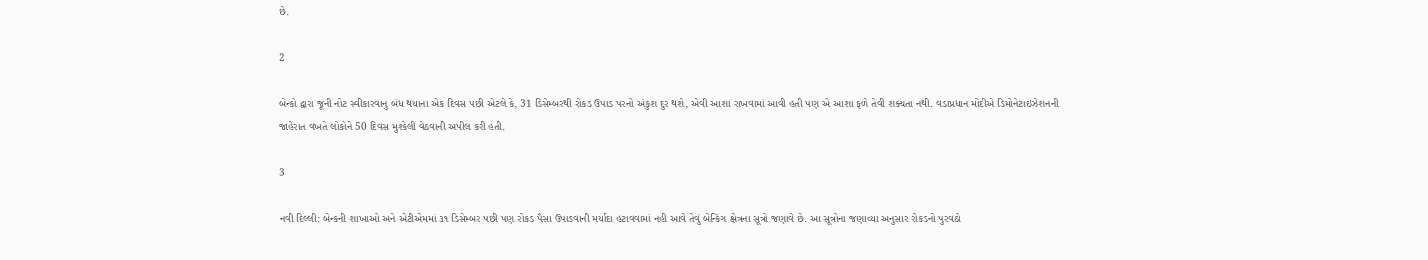છે.

2

બેન્કો દ્વારા જૂની નોટ સ્વીકારવાનુ બંધ થયાના એક દિવસ પછી એટલે કે, 31 ડિસેમ્બરથી રોકડ ઉપાડ પરનો અંકુશ દુર થશે, એવી આશા રાખવામાં આવી હતી પણ એ આશા ફળે તેવી શક્યતા નથી. વડાપ્રધાન મોદીએ ડિમોનેટાઇઝેશનની જાહેરાત વખતે લોકોને 50 દિવસ મુશ્કેલી વેઠવાની અપીલ કરી હતી.

3

નવી દિલ્લી: બેન્કની શાખાઓ અને એટીએમમાં ૩૧ ડિસેમ્બર પછી પણ રોકડ પૈસા ઉપાડવાની મર્યાદા હટાવવામાં નહી આવે તેવું બેન્કિંગ ક્ષેત્રના સૂત્રો જણાવે છે. આ સૂત્રોના જણાવ્યા અનુસાર રોકડનો પુરવઠો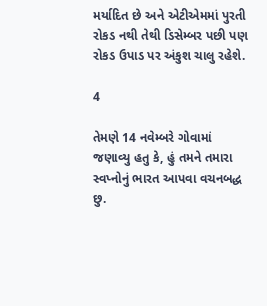મર્યાદિત છે અને એટીએમમાં પુરતી રોકડ નથી તેથી ડિસેમ્બર પછી પણ રોકડ ઉપાડ પર અંકુશ ચાલુ રહેશે.

4

તેમણે 14 નવેમ્બરે ગોવામાં જણાવ્યુ હતુ કે, હું તમને તમારા સ્વપ્નોનું ભારત આપવા વચનબદ્ધ છુ.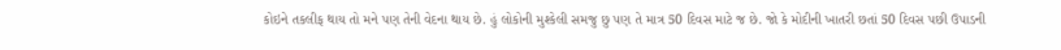કોઇને તકલીફ થાય તો મને પણ તેની વેદના થાય છે. હું લોકોની મુશ્કેલી સમજુ છુ પણ તે માત્ર 50 દિવસ માટે જ છે. જો કે મોદીની ખાતરી છતાં 50 દિવસ પછી ઉપાડની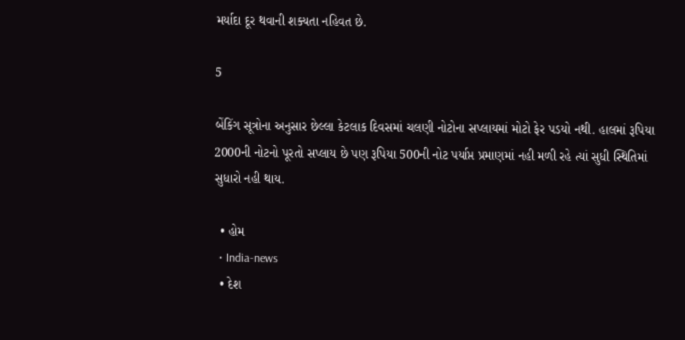મર્યાદા દૂર થવાની શક્યતા નહિવત છે.

5

બેંકિંગ સૂત્રોના અનુસાર છેલ્લા કેટલાક દિવસમાં ચલણી નોટોના સપ્લાયમાં મોટો ફેર પડયો નથી. હાલમાં રૂપિયા 2000ની નોટનો પૂરતો સપ્લાય છે પણ રૂપિયા 500ની નોટ પર્યાપ્ત પ્રમાણમાં નહી મળી રહે ત્યાં સુધી સ્થિતિમાં સુધારો નહી થાય.

  • હોમ
  • India-news
  • દેશ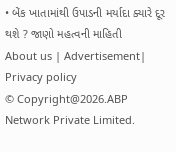• બેંક ખાતામાંથી ઉપાડની મર્યાદા ક્યારે દૂર થશે ? જાણો મહત્વની માહિતી
About us | Advertisement| Privacy policy
© Copyright@2026.ABP Network Private Limited.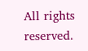All rights reserved.